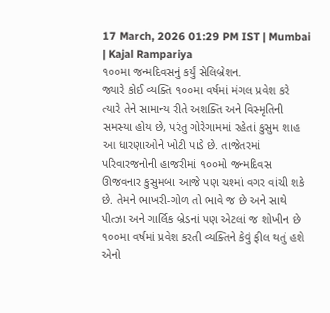17 March, 2026 01:29 PM IST | Mumbai | Kajal Rampariya
૧૦૦મા જન્મદિવસનું કર્યું સેલિબ્રેશન.
જ્યારે કોઈ વ્યક્તિ ૧૦૦મા વર્ષમાં મંગલ પ્રવેશ કરે ત્યારે તેને સામાન્ય રીતે અશક્તિ અને વિસ્મૃતિની સમસ્યા હોય છે, પરંતુ ગોરેગામમાં રહેતાં કુસુમ શાહ આ ધારણાઓને ખોટી પાડે છે. તાજેતરમાં પરિવારજનોની હાજરીમાં ૧૦૦મો જન્મદિવસ ઊજવનાર કુસુમબા આજે પણ ચશ્માં વગર વાંચી શકે છે. તેમને ભાખરી-ગોળ તો ભાવે જ છે અને સાથે પીત્ઝા અને ગાર્લિક બ્રેડનાં પણ એટલાં જ શોખીન છે
૧૦૦મા વર્ષમાં પ્રવેશ કરતી વ્યક્તિને કેવું ફીલ થતું હશે એનો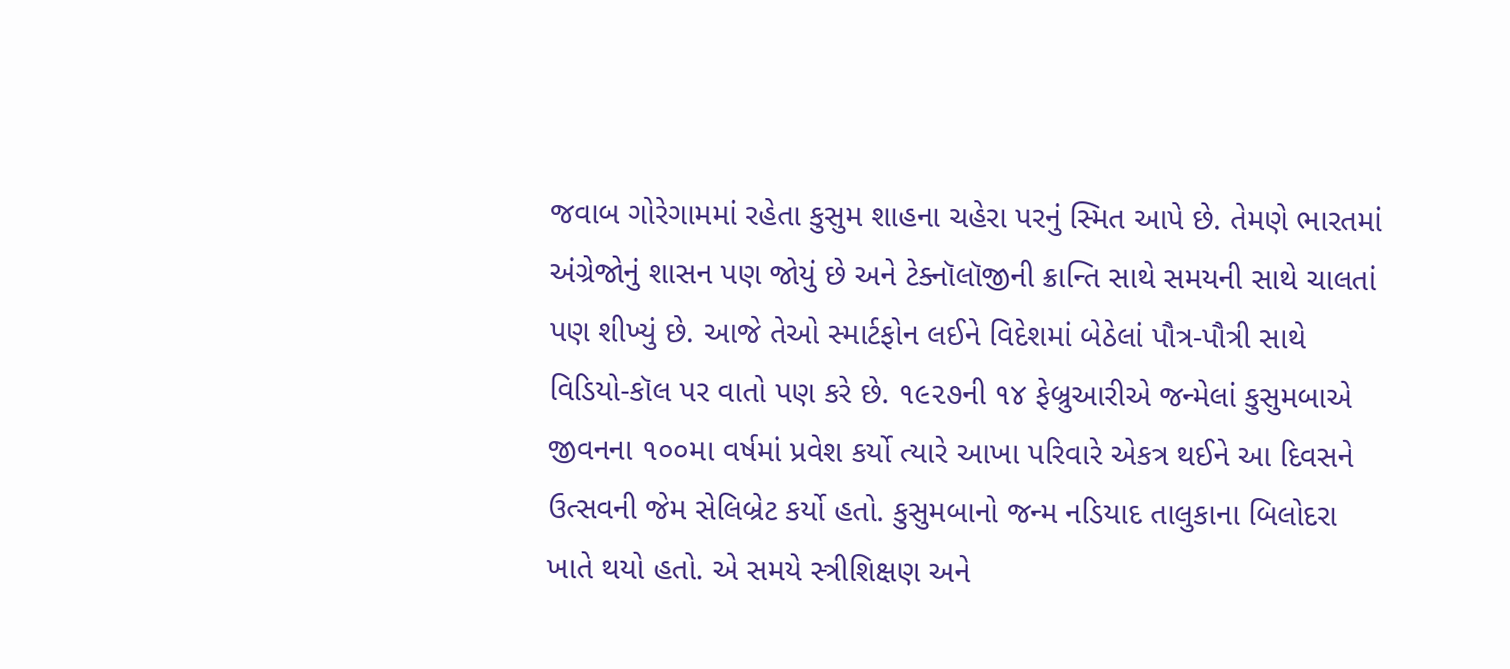જવાબ ગોરેગામમાં રહેતા કુસુમ શાહના ચહેરા પરનું સ્મિત આપે છે. તેમણે ભારતમાં અંગ્રેજોનું શાસન પણ જોયું છે અને ટેક્નૉલૉજીની ક્રાન્તિ સાથે સમયની સાથે ચાલતાં પણ શીખ્યું છે. આજે તેઓ સ્માર્ટફોન લઈને વિદેશમાં બેઠેલાં પૌત્ર-પૌત્રી સાથે વિડિયો-કૉલ પર વાતો પણ કરે છે. ૧૯૨૭ની ૧૪ ફેબ્રુઆરીએ જન્મેલાં કુસુમબાએ જીવનના ૧૦૦મા વર્ષમાં પ્રવેશ કર્યો ત્યારે આખા પરિવારે એકત્ર થઈને આ દિવસને ઉત્સવની જેમ સેલિબ્રેટ કર્યો હતો. કુસુમબાનો જન્મ નડિયાદ તાલુકાના બિલોદરા ખાતે થયો હતો. એ સમયે સ્ત્રીશિક્ષણ અને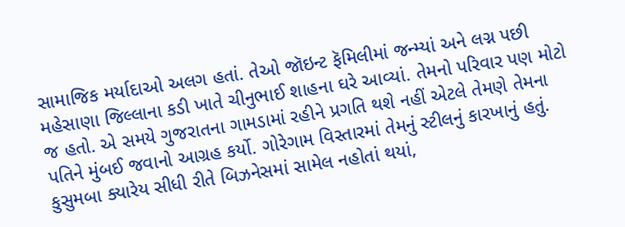સામાજિક મર્યાદાઓ અલગ હતાં. તેઓ જૉઇન્ટ ફૅમિલીમાં જન્મ્યાં અને લગ્ન પછી મહેસાણા જિલ્લાના કડી ખાતે ચીનુભાઈ શાહના ઘરે આવ્યાં. તેમનો પરિવાર પણ મોટો જ હતો. એ સમયે ગુજરાતના ગામડામાં રહીને પ્રગતિ થશે નહીં એટલે તેમણે તેમના પતિને મુંબઈ જવાનો આગ્રહ કર્યો. ગોરેગામ વિસ્તારમાં તેમનું સ્ટીલનું કારખાનું હતું. કુસુમબા ક્યારેય સીધી રીતે બિઝનેસમાં સામેલ નહોતાં થયાં,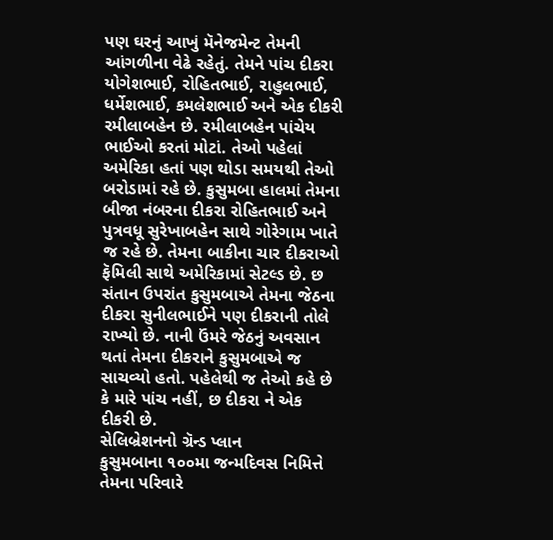પણ ઘરનું આખું મૅનેજમેન્ટ તેમની આંગળીના વેઢે રહેતું. તેમને પાંચ દીકરા યોગેશભાઈ, રોહિતભાઈ, રાહુલભાઈ, ધર્મેશભાઈ, કમલેશભાઈ અને એક દીકરી રમીલાબહેન છે. રમીલાબહેન પાંચેય ભાઈઓ કરતાં મોટાં. તેઓ પહેલાં અમેરિકા હતાં પણ થોડા સમયથી તેઓ બરોડામાં રહે છે. કુસુમબા હાલમાં તેમના બીજા નંબરના દીકરા રોહિતભાઈ અને પુત્રવધૂ સુરેખાબહેન સાથે ગોરેગામ ખાતે જ રહે છે. તેમના બાકીના ચાર દીકરાઓ ફૅમિલી સાથે અમેરિકામાં સેટલ્ડ છે. છ સંતાન ઉપરાંત કુસુમબાએ તેમના જેઠના દીકરા સુનીલભાઈને પણ દીકરાની તોલે રાખ્યો છે. નાની ઉંમરે જેઠનું અવસાન થતાં તેમના દીકરાને કુસુમબાએ જ સાચવ્યો હતો. પહેલેથી જ તેઓ કહે છે કે મારે પાંચ નહીં, છ દીકરા ને એક દીકરી છે.
સેલિબ્રેશનનો ગ્રૅન્ડ પ્લાન
કુસુમબાના ૧૦૦મા જન્મદિવસ નિમિત્તે તેમના પરિવારે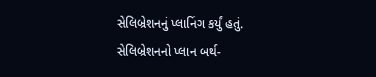સેલિબ્રેશનનું પ્લાનિંગ કર્યું હતું. સેલિબ્રેશનનો પ્લાન બર્થ-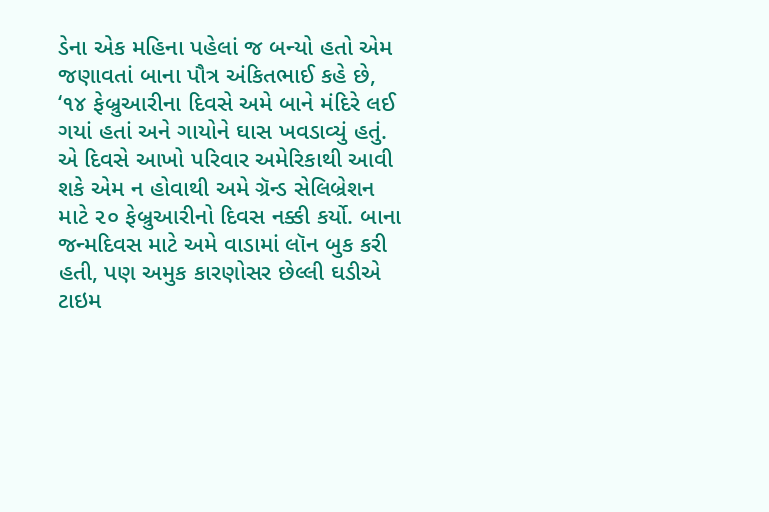ડેના એક મહિના પહેલાં જ બન્યો હતો એમ જણાવતાં બાના પૌત્ર અંકિતભાઈ કહે છે, ‘૧૪ ફેબ્રુઆરીના દિવસે અમે બાને મંદિરે લઈ ગયાં હતાં અને ગાયોને ઘાસ ખવડાવ્યું હતું. એ દિવસે આખો પરિવાર અમેરિકાથી આવી શકે એમ ન હોવાથી અમે ગ્રૅન્ડ સેલિબ્રેશન માટે ૨૦ ફેબ્રુઆરીનો દિવસ નક્કી કર્યો. બાના જન્મદિવસ માટે અમે વાડામાં લૉન બુક કરી હતી, પણ અમુક કારણોસર છેલ્લી ઘડીએ ટાઇમ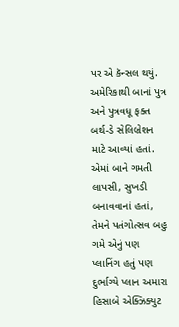પર એ કૅન્સલ થયું. અમેરિકાથી બાનાં પુત્ર અને પુત્રવધૂ ફક્ત બર્થ-ડે સેલિબ્રેશન માટે આવ્યાં હતાં. એમાં બાને ગમતી લાપસી, સુખડી બનાવવાનાં હતાં, તેમને પતંગોત્સવ બહુ ગમે એનું પણ પ્લાનિંગ હતું પણ દુર્ભાગ્યે પ્લાન અમારા હિસાબે એક્ઝિક્યુટ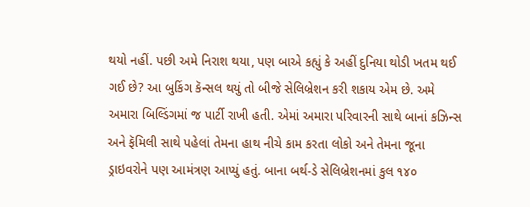થયો નહીં. પછી અમે નિરાશ થયા, પણ બાએ કહ્યું કે અહીં દુનિયા થોડી ખતમ થઈ ગઈ છે? આ બુકિંગ કૅન્સલ થયું તો બીજે સેલિબ્રેશન કરી શકાય એમ છે. અમે અમારા બિલ્ડિંગમાં જ પાર્ટી રાખી હતી. એમાં અમારા પરિવારની સાથે બાનાં કઝિન્સ અને ફૅમિલી સાથે પહેલાં તેમના હાથ નીચે કામ કરતા લોકો અને તેમના જૂના ડ્રાઇવરોને પણ આમંત્રણ આપ્યું હતું. બાના બર્થ-ડે સેલિબ્રેશનમાં કુલ ૧૪૦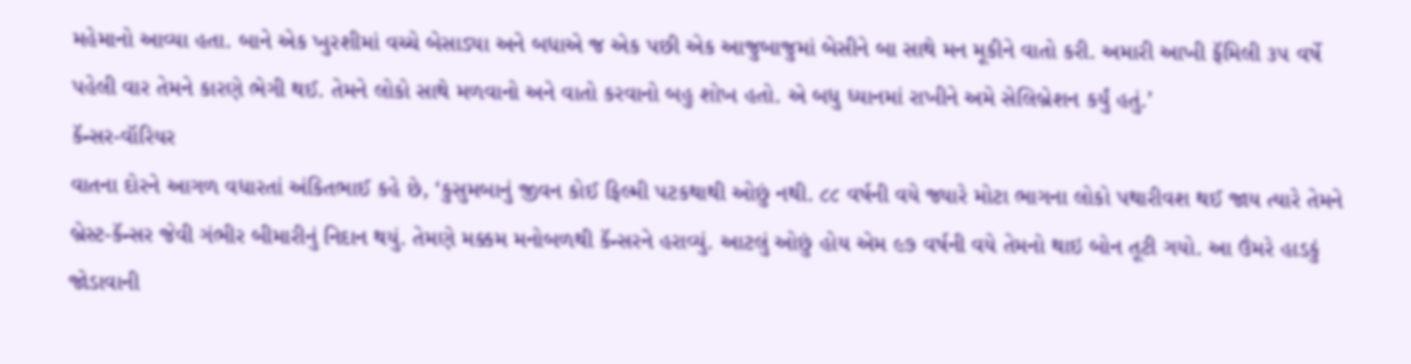મહેમાનો આવ્યા હતા. બાને એક ખુરશીમાં વચ્ચે બેસાડ્યા અને બધાએ જ એક પછી એક આજુબાજુમાં બેસીને બા સાથે મન મૂકીને વાતો કરી. અમારી આખી ફૅમિલી ૩૫ વર્ષે પહેલી વાર તેમને કારણે ભેગી થઈ. તેમને લોકો સાથે મળવાનો અને વાતો કરવાનો બહુ શોખ હતો. એ બધુ ધ્યાનમાં રાખીને અમે સેલિબ્રેશન કર્યું હતું.’
કૅન્સર-વૉરિયર
વાતના દોરને આગળ વધારતાં અંકિતભાઈ કહે છે, ‘કુસુમબાનું જીવન કોઈ ફિલ્મી પટકથાથી ઓછું નથી. ૮૮ વર્ષની વયે જ્યારે મોટા ભાગના લોકો પથારીવશ થઈ જાય ત્યારે તેમને બ્રેસ્ટ-કૅન્સર જેવી ગંભીર બીમારીનું નિદાન થયું. તેમણે મક્કમ મનોબળથી કૅન્સરને હરાવ્યું. આટલું ઓછું હોય એમ ૯૭ વર્ષની વયે તેમનો થાઇ બોન તૂટી ગયો. આ ઉંમરે હાડકું જોડાવાની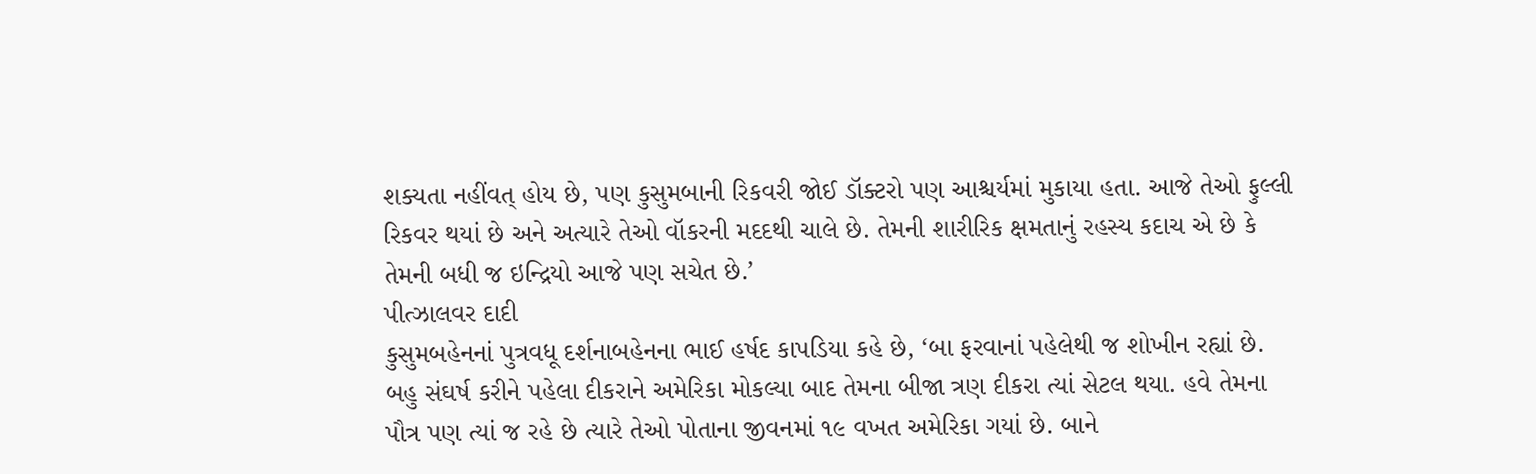શક્યતા નહીંવત્ હોય છે, પણ કુસુમબાની રિકવરી જોઈ ડૉક્ટરો પણ આશ્ચર્યમાં મુકાયા હતા. આજે તેઓ ફુલ્લી રિકવર થયાં છે અને અત્યારે તેઓ વૉકરની મદદથી ચાલે છે. તેમની શારીરિક ક્ષમતાનું રહસ્ય કદાચ એ છે કે તેમની બધી જ ઇન્દ્રિયો આજે પણ સચેત છે.’
પીત્ઝાલવર દાદી
કુસુમબહેનનાં પુત્રવધૂ દર્શનાબહેનના ભાઈ હર્ષદ કાપડિયા કહે છે, ‘બા ફરવાનાં પહેલેથી જ શોખીન રહ્યાં છે. બહુ સંઘર્ષ કરીને પહેલા દીકરાને અમેરિકા મોકલ્યા બાદ તેમના બીજા ત્રણ દીકરા ત્યાં સેટલ થયા. હવે તેમના પૌત્ર પણ ત્યાં જ રહે છે ત્યારે તેઓ પોતાના જીવનમાં ૧૯ વખત અમેરિકા ગયાં છે. બાને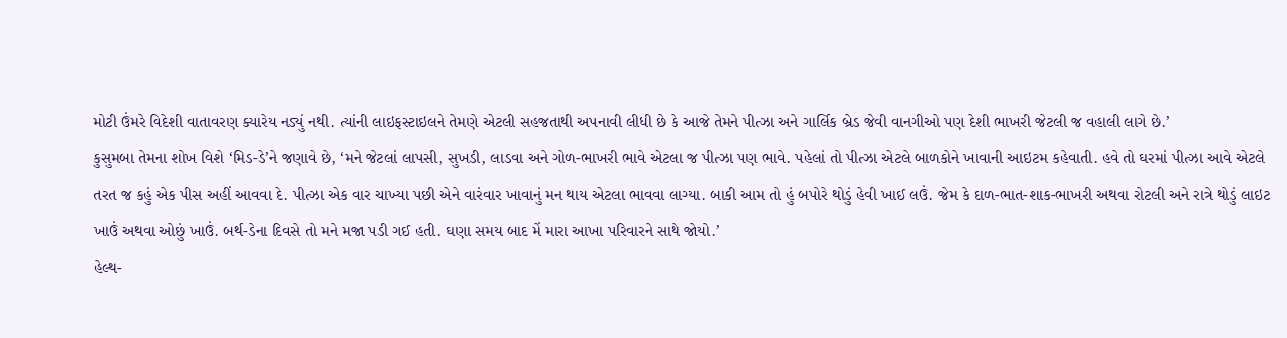મોટી ઉંમરે વિદેશી વાતાવરણ ક્યારેય નડ્યું નથી. ત્યાંની લાઇફસ્ટાઇલને તેમણે એટલી સહજતાથી અપનાવી લીધી છે કે આજે તેમને પીત્ઝા અને ગાર્લિક બ્રેડ જેવી વાનગીઓ પણ દેશી ભાખરી જેટલી જ વહાલી લાગે છે.’
કુસુમબા તેમના શોખ વિશે ‘મિડ-ડે’ને જણાવે છે, ‘મને જેટલાં લાપસી, સુખડી, લાડવા અને ગોળ-ભાખરી ભાવે એટલા જ પીત્ઝા પણ ભાવે. પહેલાં તો પીત્ઝા એટલે બાળકોને ખાવાની આઇટમ કહેવાતી. હવે તો ઘરમાં પીત્ઝા આવે એટલે તરત જ કહું એક પીસ અહીં આવવા દે. પીત્ઝા એક વાર ચાખ્યા પછી એને વારંવાર ખાવાનું મન થાય એટલા ભાવવા લાગ્યા. બાકી આમ તો હું બપોરે થોડું હેવી ખાઈ લઉં. જેમ કે દાળ-ભાત-શાક-ભાખરી અથવા રોટલી અને રાત્રે થોડું લાઇટ ખાઉં અથવા ઓછું ખાઉં. બર્થ-ડેના દિવસે તો મને મજા પડી ગઈ હતી. ઘણા સમય બાદ મેં મારા આખા પરિવારને સાથે જોયો.’
હેલ્થ-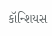કૉન્શિયસ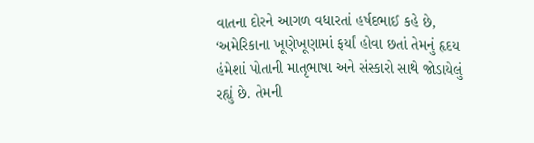વાતના દોરને આગળ વધારતાં હર્ષદભાઈ કહે છે, ‘અમેરિકાના ખૂણેખૂણામાં ફર્યાં હોવા છતાં તેમનું હૃદય હંમેશાં પોતાની માતૃભાષા અને સંસ્કારો સાથે જોડાયેલું રહ્યું છે. તેમની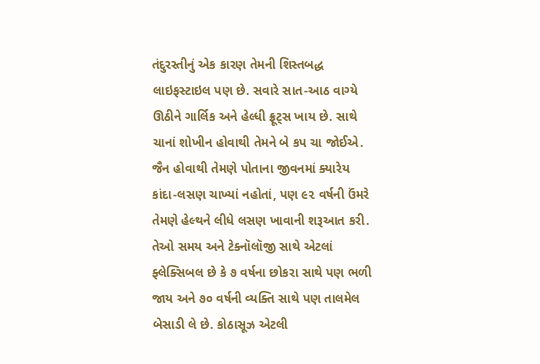તંદુરસ્તીનું એક કારણ તેમની શિસ્તબદ્ધ લાઇફસ્ટાઇલ પણ છે. સવારે સાત-આઠ વાગ્યે ઊઠીને ગાર્લિક અને હેલ્ધી ફ્રૂટ્સ ખાય છે. સાથે ચાનાં શોખીન હોવાથી તેમને બે કપ ચા જોઈએ. જૈન હોવાથી તેમણે પોતાના જીવનમાં ક્યારેય કાંદા-લસણ ચાખ્યાં નહોતાં, પણ ૯૨ વર્ષની ઉંમરે તેમણે હેલ્થને લીધે લસણ ખાવાની શરૂઆત કરી. તેઓ સમય અને ટેક્નૉલૉજી સાથે એટલાં ફ્લેક્સિબલ છે કે ૭ વર્ષના છોકરા સાથે પણ ભળી જાય અને ૭૦ વર્ષની વ્યક્તિ સાથે પણ તાલમેલ બેસાડી લે છે. કોઠાસૂઝ એટલી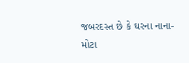જબરદસ્ત છે કે ઘરના નાના-મોટા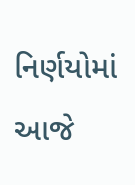નિર્ણયોમાં આજે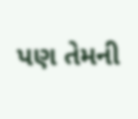પણ તેમની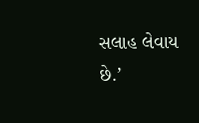સલાહ લેવાય છે.’